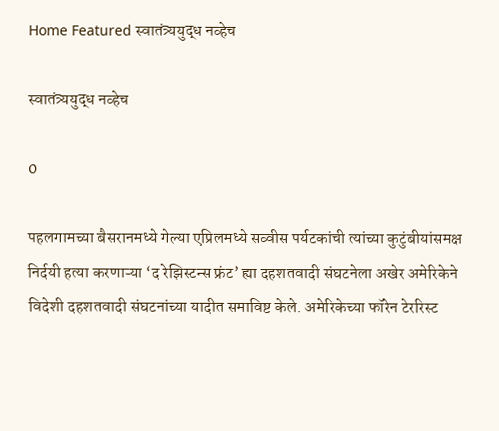Home Featured स्वातंत्र्ययुद्ध नव्हेच

स्वातंत्र्ययुद्ध नव्हेच

0

पहलगामच्या बैसरानमध्ये गेल्या एप्रिलमध्ये सव्वीस पर्यटकांची त्यांच्या कुटुंबीयांसमक्ष निर्दयी हत्या करणाऱ्या ‘द रेझिस्टन्स फ्रंट’ ह्या दहशतवादी संघटनेला अखेर अमेरिकेने विदेशी दहशतवादी संघटनांच्या यादीत समाविष्ट केले. अमेरिकेच्या फॉरेन टेररिस्ट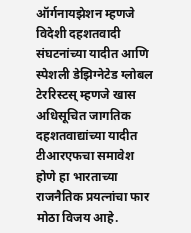ऑर्गनायझेशन म्हणजे विदेशी दहशतवादी संघटनांच्या यादीत आणि स्पेशली डेझिग्नेटेड ग्लोबल टेररिस्टस्‌‍ म्हणजे खास अधिसूचित जागतिक दहशतवाद्यांच्या यादीत टीआरएफचा समावेश होणे हा भारताच्या राजनैतिक प्रयत्नांचा फार मोठा विजय आहे.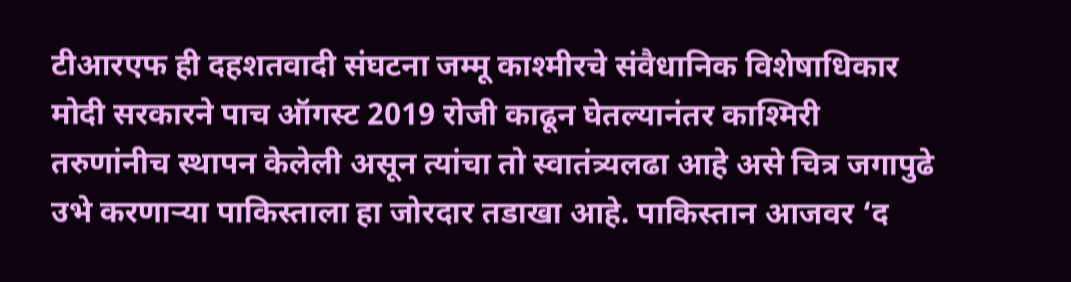टीआरएफ ही दहशतवादी संघटना जम्मू काश्मीरचे संवैधानिक विशेषाधिकार मोदी सरकारने पाच ऑगस्ट 2019 रोजी काढून घेतल्यानंतर काश्मिरी तरुणांनीच स्थापन केलेली असून त्यांचा तो स्वातंत्र्यलढा आहे असे चित्र जगापुढे उभे करणाऱ्या पाकिस्ताला हा जोरदार तडाखा आहे. पाकिस्तान आजवर ‘द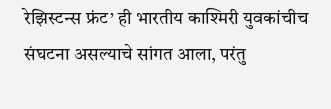रेझिस्टन्स फ्रंट’ ही भारतीय काश्मिरी युवकांचीच संघटना असल्याचे सांगत आला, परंतु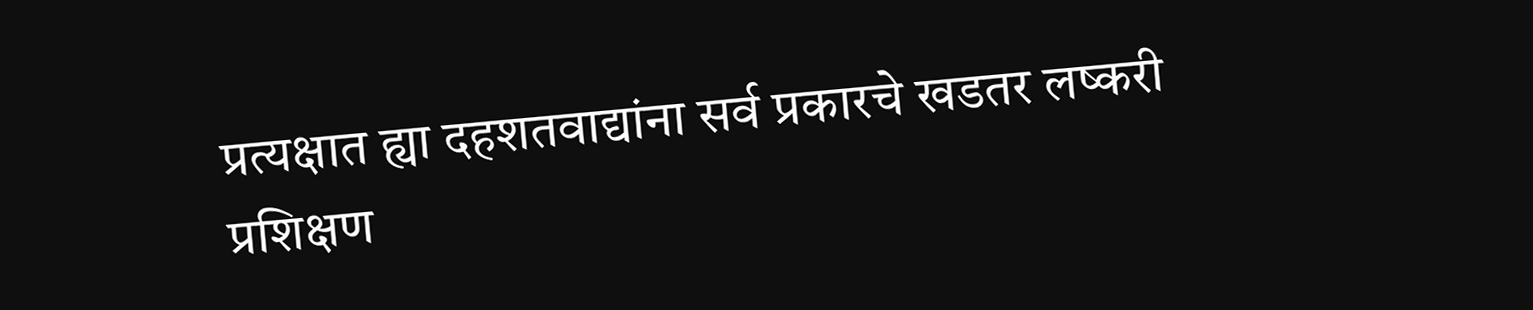प्रत्यक्षात ह्या दहशतवाद्यांना सर्व प्रकारचे खडतर लष्करी प्रशिक्षण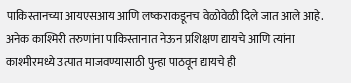पाकिस्तानच्या आयएसआय आणि लष्कराकडूनच वेळोवेळी दिले जात आले आहे. अनेक काश्मिरी तरुणांना पाकिस्तानात नेऊन प्रशिक्षण द्यायचे आणि त्यांना काश्मीरमध्ये उत्पात माजवण्यासाठी पुन्हा पाठवून द्यायचे ही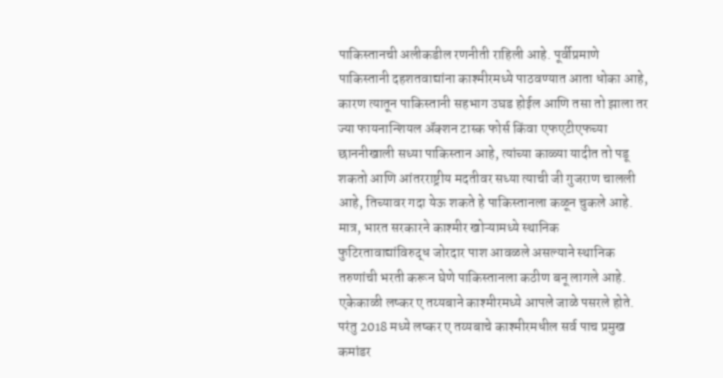पाकिस्तानची अलीकडील रणनीती राहिली आहे. पूर्वीप्रमाणे पाकिस्तानी दहशतवाद्यांना काश्मीरमध्ये पाठवण्यात आता धोका आहे, कारण त्यातून पाकिस्तानी सहभाग उघड होईल आणि तसा तो झाला तर ज्या फायनान्शियल ॲक्शन टास्क फोर्स किंवा एफएटीएफच्या छाननीखाली सध्या पाकिस्तान आहे, त्यांच्या काळ्या यादीत तो पडू शकतो आणि आंतरराष्ट्रीय मदतीवर सध्या त्याची जी गुजराण चालली आहे, तिच्यावर गदा येऊ शकते हे पाकिस्तानला कळून चुकले आहे. मात्र, भारत सरकारने काश्मीर खोऱ्यामध्ये स्थानिक फुटिरतावाद्यांविरुद्ध जोरदार पाश आवळले असल्याने स्थानिक तरुणांची भरती करून घेणे पाकिस्तानला कठीण बनू लागले आहे. एकेकाळी लष्कर ए तय्यबाने काश्मीरमध्ये आपले जाळे पसरले होते. परंतु 2018 मध्ये लष्कर ए तय्यबाचे काश्मीरमधील सर्व पाच प्रमुख कमांडर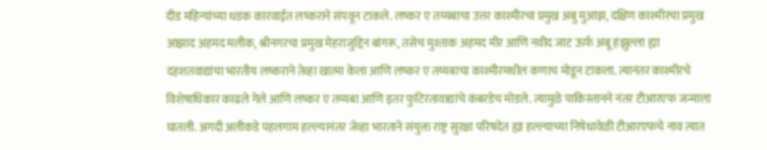दीड महिन्यांच्या धडक कारवाईत लष्कराने संपवून टाकले. लष्कर ए तय्यबाचा उत्तर काश्मीरचा प्रमुख अबु मुआझ, दक्षिण काश्मीरचा प्रमुख आझाद अहमद मलीक, श्रीनगरचा प्रमुख मेहराजुद्दिन बांगरू, तसेच मुश्ताक अहमद मीर आणि नवीद जाट ऊर्फ अबू हंझुल्ला ह्या दहशतवाद्यांचा भारतीय लष्कराने तेव्हा खात्मा केला आणि लष्कर ए तय्यबाचा काश्मीरमधील कणाच मोडून टाकला. त्यानंतर काश्मीरचे विशेषाधिकार काढले गेले आणि लष्कर ए तय्यबा आणि इतर फुटिरतावाद्यांचे कंबरडेच मोडले. त्यामुळे पाकिस्तानने नंतर टीआरएफ जन्माला घातली. अगदी अलीकडे पहलगाम हल्ल्यानंतर जेव्हा भारताने संयुक्त राष्ट्र सुरक्षा परिषदेत ह्या हल्ल्याच्या निषेधावेळी टीआरएफचे नाव त्यात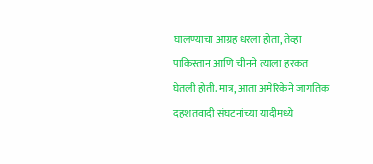घालण्याचा आग्रह धरला होता, तेव्हा पाकिस्तान आणि चीनने त्याला हरकत घेतली होती. मात्र, आता अमेरिकेने जागतिक दहशतवादी संघटनांच्या यादीमध्ये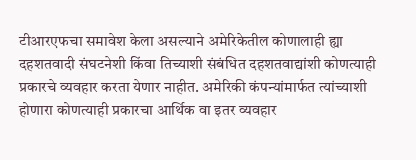टीआरएफचा समावेश केला असल्याने अमेरिकेतील कोणालाही ह्या दहशतवादी संघटनेशी किंवा तिच्याशी संबंधित दहशतवाद्यांशी कोणत्याही प्रकारचे व्यवहार करता येणार नाहीत. अमेरिकी कंपन्यांमार्फत त्यांच्याशी होणारा कोणत्याही प्रकारचा आर्थिक वा इतर व्यवहार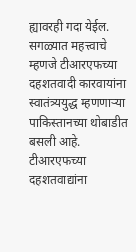ह्यावरही गदा येईल. सगळ्यात महत्त्वाचे म्हणजे टीआरएफच्या दहशतवादी कारवायांना स्वातंत्र्ययुद्ध म्हणणाऱ्या पाकिस्तानच्या थोबाडीत बसली आहे. टीआरएफच्या दहशतवाद्यांना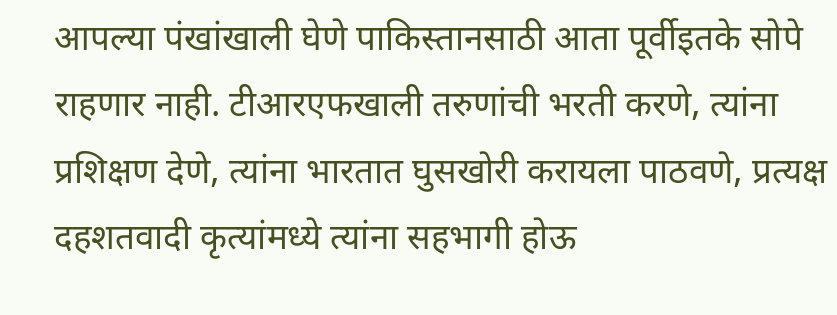आपल्या पंखांखाली घेणे पाकिस्तानसाठी आता पूर्वीइतके सोपे राहणार नाही. टीआरएफखाली तरुणांची भरती करणे, त्यांना प्रशिक्षण देणे, त्यांना भारतात घुसखोरी करायला पाठवणे, प्रत्यक्ष दहशतवादी कृत्यांमध्ये त्यांना सहभागी होऊ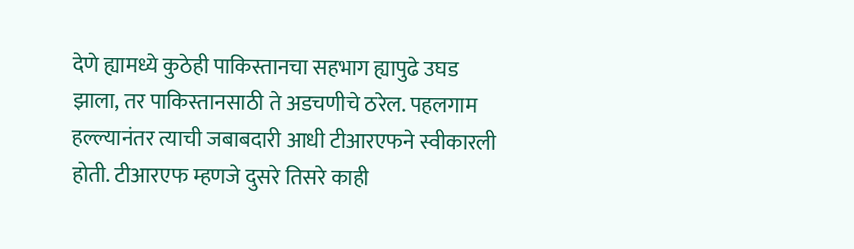देणे ह्यामध्ये कुठेही पाकिस्तानचा सहभाग ह्यापुढे उघड झाला, तर पाकिस्तानसाठी ते अडचणीचे ठरेल. पहलगाम हल्ल्यानंतर त्याची जबाबदारी आधी टीआरएफने स्वीकारली होती. टीआरएफ म्हणजे दुसरे तिसरे काही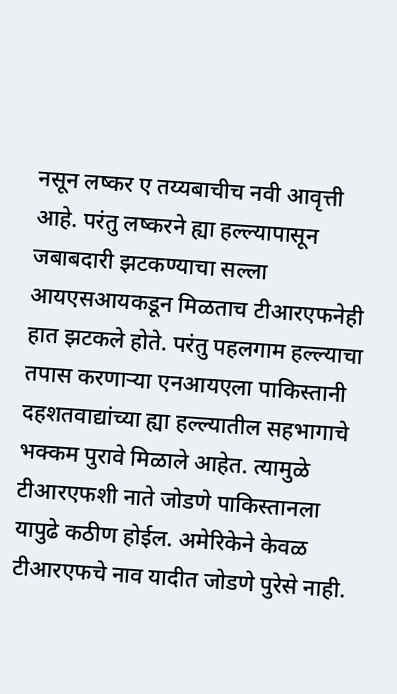नसून लष्कर ए तय्यबाचीच नवी आवृत्ती आहे. परंतु लष्करने ह्या हल्ल्यापासून जबाबदारी झटकण्याचा सल्ला आयएसआयकडून मिळताच टीआरएफनेही हात झटकले होते. परंतु पहलगाम हल्ल्याचा तपास करणाऱ्या एनआयएला पाकिस्तानी दहशतवाद्यांच्या ह्या हल्ल्यातील सहभागाचे भक्कम पुरावे मिळाले आहेत. त्यामुळे टीआरएफशी नाते जोडणे पाकिस्तानला यापुढे कठीण होईल. अमेरिकेने केवळ टीआरएफचे नाव यादीत जोडणे पुरेसे नाही.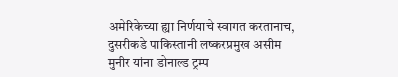अमेरिकेच्या ह्या निर्णयाचे स्वागत करतानाच, दुसरीकडे पाकिस्तानी लष्करप्रमुख असीम मुनीर यांना डोनाल्ड ट्रम्प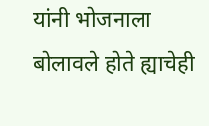यांनी भोजनाला बोलावले होते ह्याचेही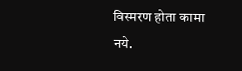विस्मरण होता कामा नये.